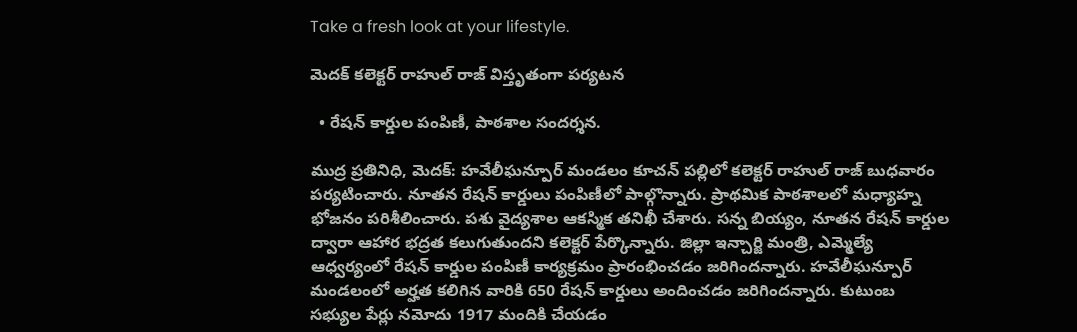Take a fresh look at your lifestyle.

మెదక్ కలెక్టర్ రాహుల్ రాజ్ విస్తృతంగా పర్యటన

  • రేషన్ కార్డుల పంపిణీ, పాఠశాల సందర్శన.

ముద్ర ప్రతినిధి, మెదక్: హవేలీఘన్పూర్ మండలం కూచన్ పల్లిలో కలెక్టర్ రాహుల్ రాజ్ బుధవారం పర్యటించారు. నూతన రేషన్ కార్డులు పంపిణీలో పాల్గొన్నారు. ప్రాథమిక పాఠశాలలో మధ్యాహ్న భోజనం పరిశీలించారు. పశు వైద్యశాల ఆకస్మిక తనిఖీ చేశారు. సన్న బియ్యం, నూతన రేషన్ కార్డుల ద్వారా ఆహార భద్రత కలుగుతుందని కలెక్టర్ పేర్కొన్నారు. జిల్లా ఇన్చార్జి మంత్రి, ఎమ్మెల్యే ఆధ్వర్యంలో రేషన్ కార్డుల పంపిణీ కార్యక్రమం ప్రారంభించడం జరిగిందన్నారు. హవేలీఘన్పూర్ మండలంలో అర్హత కలిగిన వారికి 650 రేషన్ కార్డులు అందించడం జరిగిందన్నారు. కుటుంబ సభ్యుల పేర్లు నమోదు 1917 మందికి చేయడం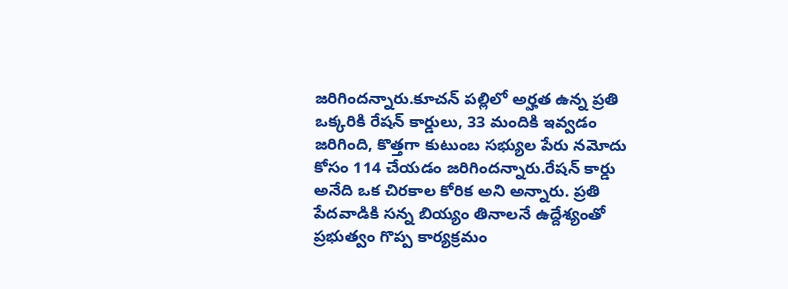జరిగిందన్నారు.కూచన్ పల్లిలో అర్హత ఉన్న ప్రతి ఒక్కరికి రేషన్ కార్డులు, 33 మందికి ఇవ్వడం జరిగింది, కొత్తగా కుటుంబ సభ్యుల పేరు నమోదు కోసం 114 చేయడం జరిగిందన్నారు.రేషన్ కార్డు అనేది ఒక చిరకాల కోరిక అని అన్నారు. ప్రతి పేదవాడికి సన్న బియ్యం తినాలనే ఉద్దేశ్యంతో ప్రభుత్వం గొప్ప కార్యక్రమం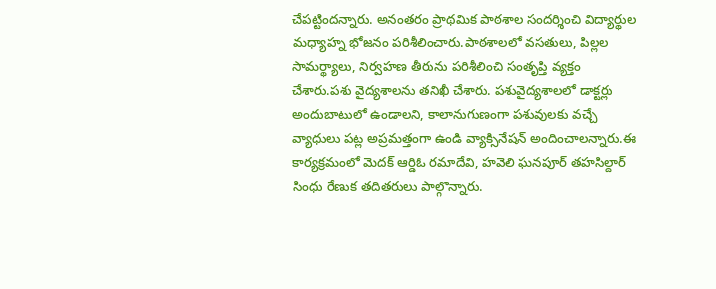చేపట్టిందన్నారు. అనంతరం ప్రాథమిక పాఠశాల సందర్శించి విద్యార్థుల మధ్యాహ్న భోజనం పరిశీలించారు.పాఠశాలలో వసతులు, పిల్లల సామర్థ్యాలు, నిర్వహణ తీరును పరిశీలించి సంతృప్తి వ్యక్తం చేశారు.పశు వైద్యశాలను తనిఖీ చేశారు. పశువైద్యశాలలో డాక్టర్లు అందుబాటులో ఉండాలని, కాలానుగుణంగా పశువులకు వచ్చే వ్యాధులు పట్ల అప్రమత్తంగా ఉండి వ్యాక్సినేషన్ అందించాలన్నారు.ఈ కార్యక్రమంలో మెదక్ ఆర్డిఓ రమాదేవి, హవెలి ఘనపూర్ తహసిల్దార్ సింధు రేణుక తదితరులు పాల్గొన్నారు.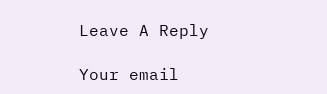Leave A Reply

Your email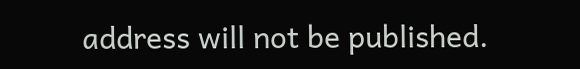address will not be published.